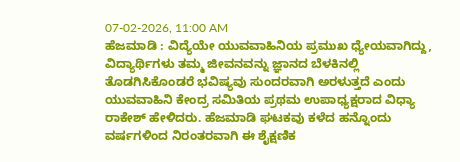07-02-2026, 11:00 AM
ಹೆಜಮಾಡಿ : ವಿದ್ಯೆಯೇ ಯುವವಾಹಿನಿಯ ಪ್ರಮುಖ ಧ್ಯೇಯವಾಗಿದ್ದು, ವಿದ್ಯಾರ್ಥಿಗಳು ತಮ್ಮ ಜೀವನವನ್ನು ಜ್ಞಾನದ ಬೆಳಕಿನಲ್ಲಿ ತೊಡಗಿಸಿಕೊಂಡರೆ ಭವಿಷ್ಯವು ಸುಂದರವಾಗಿ ಅರಳುತ್ತದೆ ಎಂದು ಯುವವಾಹಿನಿ ಕೇಂದ್ರ ಸಮಿತಿಯ ಪ್ರಥಮ ಉಪಾಧ್ಯಕ್ಷರಾದ ವಿಧ್ಯಾ ರಾಕೇಶ್ ಹೇಳಿದರು. ಹೆಜಮಾಡಿ ಘಟಕವು ಕಳೆದ ಹನ್ನೊಂದು ವರ್ಷಗಳಿಂದ ನಿರಂತರವಾಗಿ ಈ ಶೈಕ್ಷಣಿಕ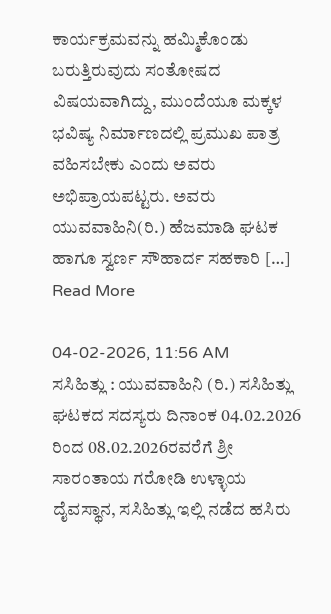ಕಾರ್ಯಕ್ರಮವನ್ನು ಹಮ್ಮಿಕೊಂಡು ಬರುತ್ತಿರುವುದು ಸಂತೋಷದ ವಿಷಯವಾಗಿದ್ದು, ಮುಂದೆಯೂ ಮಕ್ಕಳ ಭವಿಷ್ಯ ನಿರ್ಮಾಣದಲ್ಲಿ ಪ್ರಮುಖ ಪಾತ್ರ ವಹಿಸಬೇಕು ಎಂದು ಅವರು ಅಭಿಪ್ರಾಯಪಟ್ಟರು. ಅವರು ಯುವವಾಹಿನಿ(ರಿ.) ಹೆಜಮಾಡಿ ಘಟಕ ಹಾಗೂ ಸ್ವರ್ಣ ಸೌಹಾರ್ದ ಸಹಕಾರಿ […]
Read More

04-02-2026, 11:56 AM
ಸಸಿಹಿತ್ಲು : ಯುವವಾಹಿನಿ (ರಿ.) ಸಸಿಹಿತ್ಲು ಘಟಕದ ಸದಸ್ಯರು ದಿನಾಂಕ 04.02.2026 ರಿಂದ 08.02.2026ರವರೆಗೆ ಶ್ರೀ ಸಾರಂತಾಯ ಗರೋಡಿ ಉಳ್ಳಾಯ ದೈವಸ್ಥಾನ, ಸಸಿಹಿತ್ಲು ಇಲ್ಲಿ ನಡೆದ ಹಸಿರು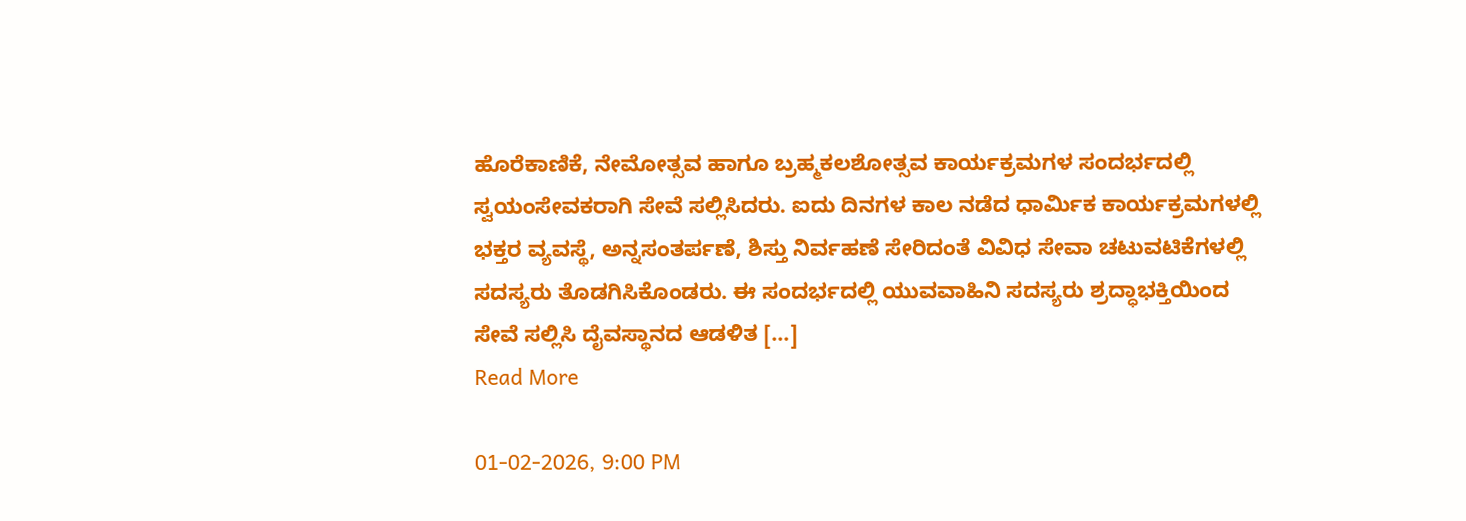ಹೊರೆಕಾಣಿಕೆ, ನೇಮೋತ್ಸವ ಹಾಗೂ ಬ್ರಹ್ಮಕಲಶೋತ್ಸವ ಕಾರ್ಯಕ್ರಮಗಳ ಸಂದರ್ಭದಲ್ಲಿ ಸ್ವಯಂಸೇವಕರಾಗಿ ಸೇವೆ ಸಲ್ಲಿಸಿದರು. ಐದು ದಿನಗಳ ಕಾಲ ನಡೆದ ಧಾರ್ಮಿಕ ಕಾರ್ಯಕ್ರಮಗಳಲ್ಲಿ ಭಕ್ತರ ವ್ಯವಸ್ಥೆ, ಅನ್ನಸಂತರ್ಪಣೆ, ಶಿಸ್ತು ನಿರ್ವಹಣೆ ಸೇರಿದಂತೆ ವಿವಿಧ ಸೇವಾ ಚಟುವಟಿಕೆಗಳಲ್ಲಿ ಸದಸ್ಯರು ತೊಡಗಿಸಿಕೊಂಡರು. ಈ ಸಂದರ್ಭದಲ್ಲಿ ಯುವವಾಹಿನಿ ಸದಸ್ಯರು ಶ್ರದ್ಧಾಭಕ್ತಿಯಿಂದ ಸೇವೆ ಸಲ್ಲಿಸಿ ದೈವಸ್ಥಾನದ ಆಡಳಿತ […]
Read More

01-02-2026, 9:00 PM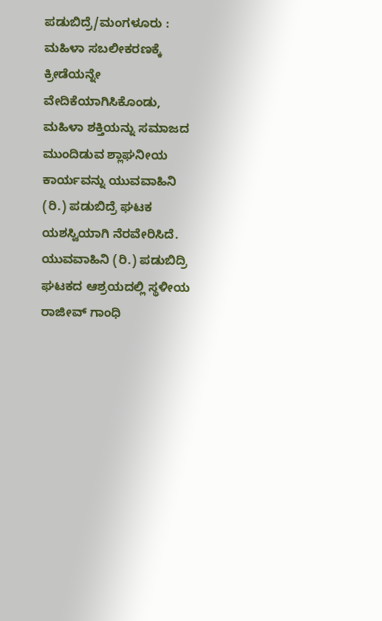ಪಡುಬಿದ್ರೆ/ಮಂಗಳೂರು : ಮಹಿಳಾ ಸಬಲೀಕರಣಕ್ಕೆ ಕ್ರೀಡೆಯನ್ನೇ ವೇದಿಕೆಯಾಗಿಸಿಕೊಂಡು, ಮಹಿಳಾ ಶಕ್ತಿಯನ್ನು ಸಮಾಜದ ಮುಂದಿಡುವ ಶ್ಲಾಘನೀಯ ಕಾರ್ಯವನ್ನು ಯುವವಾಹಿನಿ (ರಿ.) ಪಡುಬಿದ್ರೆ ಘಟಕ ಯಶಸ್ವಿಯಾಗಿ ನೆರವೇರಿಸಿದೆ. ಯುವವಾಹಿನಿ (ರಿ.) ಪಡುಬಿದ್ರಿ ಘಟಕದ ಆಶ್ರಯದಲ್ಲಿ ಸ್ಥಳೀಯ ರಾಜೀವ್ ಗಾಂಧಿ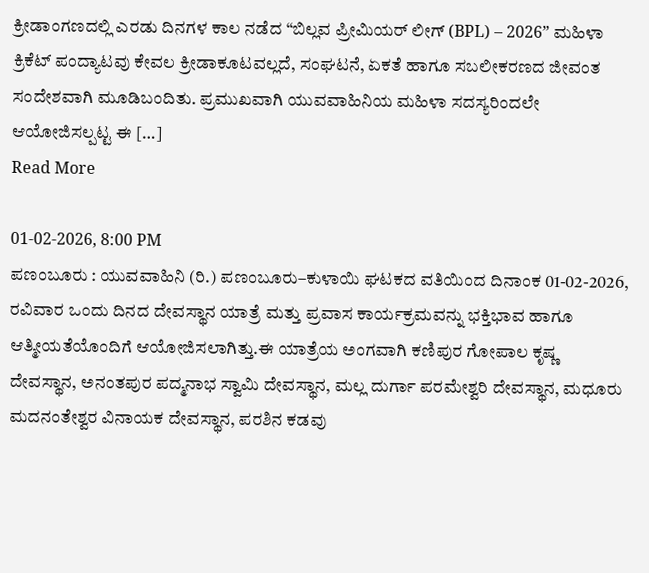ಕ್ರೀಡಾಂಗಣದಲ್ಲಿ ಎರಡು ದಿನಗಳ ಕಾಲ ನಡೆದ “ಬಿಲ್ಲವ ಪ್ರೀಮಿಯರ್ ಲೀಗ್ (BPL) – 2026” ಮಹಿಳಾ ಕ್ರಿಕೆಟ್ ಪಂದ್ಯಾಟವು ಕೇವಲ ಕ್ರೀಡಾಕೂಟವಲ್ಲದೆ, ಸಂಘಟನೆ, ಏಕತೆ ಹಾಗೂ ಸಬಲೀಕರಣದ ಜೀವಂತ ಸಂದೇಶವಾಗಿ ಮೂಡಿಬಂದಿತು. ಪ್ರಮುಖವಾಗಿ ಯುವವಾಹಿನಿಯ ಮಹಿಳಾ ಸದಸ್ಯರಿಂದಲೇ ಆಯೋಜಿಸಲ್ಪಟ್ಟ ಈ […]
Read More

01-02-2026, 8:00 PM
ಪಣಂಬೂರು : ಯುವವಾಹಿನಿ (ರಿ.) ಪಣಂಬೂರು–ಕುಳಾಯಿ ಘಟಕದ ವತಿಯಿಂದ ದಿನಾಂಕ 01-02-2026, ರವಿವಾರ ಒಂದು ದಿನದ ದೇವಸ್ಥಾನ ಯಾತ್ರೆ ಮತ್ತು ಪ್ರವಾಸ ಕಾರ್ಯಕ್ರಮವನ್ನು ಭಕ್ತಿಭಾವ ಹಾಗೂ ಆತ್ಮೀಯತೆಯೊಂದಿಗೆ ಆಯೋಜಿಸಲಾಗಿತ್ತು.ಈ ಯಾತ್ರೆಯ ಅಂಗವಾಗಿ ಕಣಿಪುರ ಗೋಪಾಲ ಕೃಷ್ಣ ದೇವಸ್ಥಾನ, ಅನಂತಪುರ ಪದ್ಮನಾಭ ಸ್ವಾಮಿ ದೇವಸ್ಥಾನ, ಮಲ್ಲ ದುರ್ಗಾ ಪರಮೇಶ್ವರಿ ದೇವಸ್ಥಾನ, ಮಧೂರು ಮದನಂತೇಶ್ವರ ವಿನಾಯಕ ದೇವಸ್ಥಾನ, ಪರಶಿನ ಕಡವು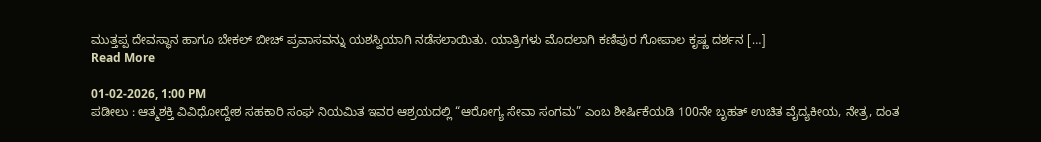ಮುತ್ತಪ್ಪ ದೇವಸ್ಥಾನ ಹಾಗೂ ಬೇಕಲ್ ಬೀಚ್ ಪ್ರವಾಸವನ್ನು ಯಶಸ್ವಿಯಾಗಿ ನಡೆಸಲಾಯಿತು. ಯಾತ್ರಿಗಳು ಮೊದಲಾಗಿ ಕಣಿಪುರ ಗೋಪಾಲ ಕೃಷ್ಣ ದರ್ಶನ […]
Read More

01-02-2026, 1:00 PM
ಪಡೀಲು : ಆತ್ಮಶಕ್ತಿ ವಿವಿಧೋದ್ದೇಶ ಸಹಕಾರಿ ಸಂಘ ನಿಯಮಿತ ಇವರ ಆಶ್ರಯದಲ್ಲಿ “ಆರೋಗ್ಯ ಸೇವಾ ಸಂಗಮ” ಎಂಬ ಶೀರ್ಷಿಕೆಯಡಿ 100ನೇ ಬೃಹತ್ ಉಚಿತ ವೈದ್ಯಕೀಯ, ನೇತ್ರ, ದಂತ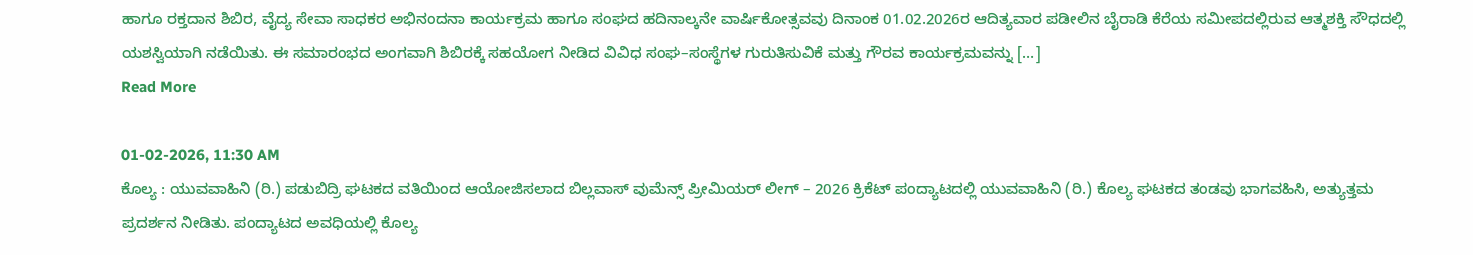ಹಾಗೂ ರಕ್ತದಾನ ಶಿಬಿರ, ವೈದ್ಯ ಸೇವಾ ಸಾಧಕರ ಅಭಿನಂದನಾ ಕಾರ್ಯಕ್ರಮ ಹಾಗೂ ಸಂಘದ ಹದಿನಾಲ್ಕನೇ ವಾರ್ಷಿಕೋತ್ಸವವು ದಿನಾಂಕ 01.02.2026ರ ಆದಿತ್ಯವಾರ ಪಡೀಲಿನ ಬೈರಾಡಿ ಕೆರೆಯ ಸಮೀಪದಲ್ಲಿರುವ ಆತ್ಮಶಕ್ತಿ ಸೌಧದಲ್ಲಿ ಯಶಸ್ವಿಯಾಗಿ ನಡೆಯಿತು. ಈ ಸಮಾರಂಭದ ಅಂಗವಾಗಿ ಶಿಬಿರಕ್ಕೆ ಸಹಯೋಗ ನೀಡಿದ ವಿವಿಧ ಸಂಘ–ಸಂಸ್ಥೆಗಳ ಗುರುತಿಸುವಿಕೆ ಮತ್ತು ಗೌರವ ಕಾರ್ಯಕ್ರಮವನ್ನು […]
Read More

01-02-2026, 11:30 AM
ಕೊಲ್ಯ : ಯುವವಾಹಿನಿ (ರಿ.) ಪಡುಬಿದ್ರಿ ಘಟಕದ ವತಿಯಿಂದ ಆಯೋಜಿಸಲಾದ ಬಿಲ್ಲವಾಸ್ ವುಮೆನ್ಸ್ ಪ್ರೀಮಿಯರ್ ಲೀಗ್ – 2026 ಕ್ರಿಕೆಟ್ ಪಂದ್ಯಾಟದಲ್ಲಿ ಯುವವಾಹಿನಿ (ರಿ.) ಕೊಲ್ಯ ಘಟಕದ ತಂಡವು ಭಾಗವಹಿಸಿ, ಅತ್ಯುತ್ತಮ ಪ್ರದರ್ಶನ ನೀಡಿತು. ಪಂದ್ಯಾಟದ ಅವಧಿಯಲ್ಲಿ ಕೊಲ್ಯ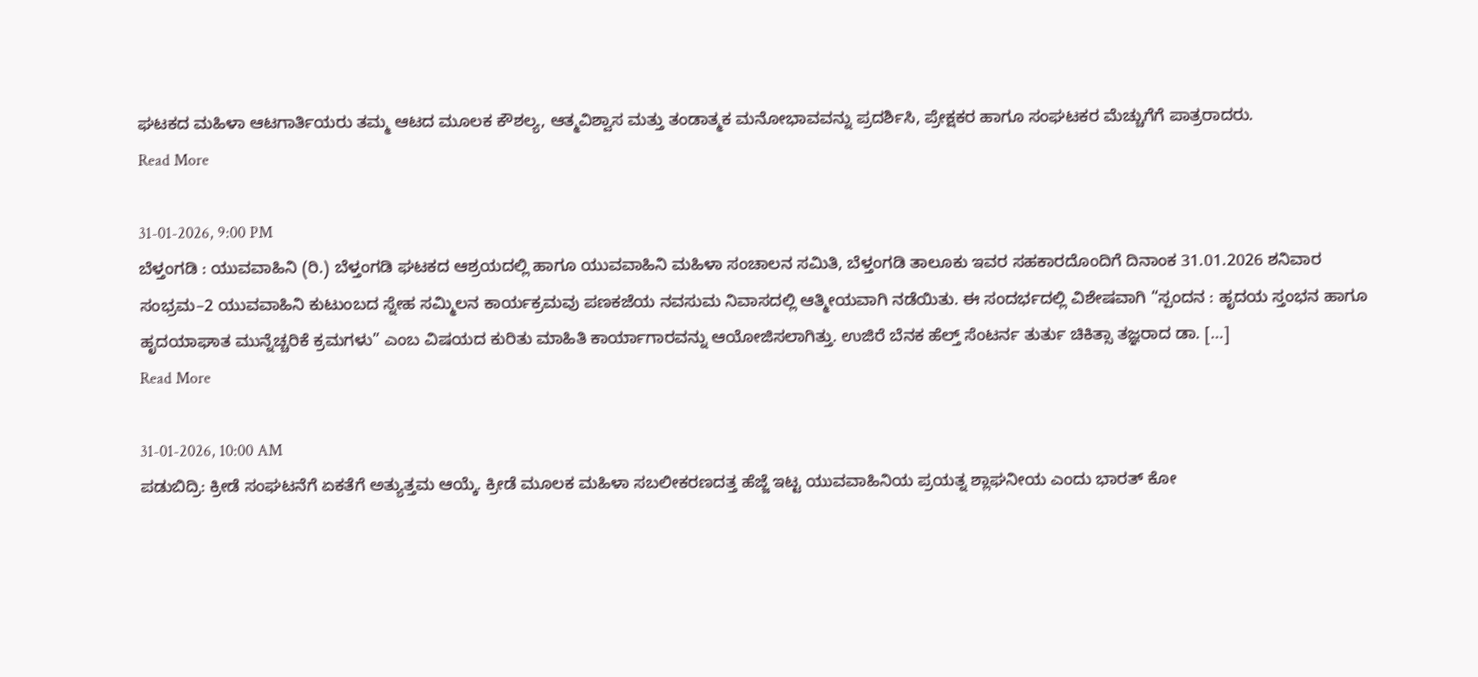ಘಟಕದ ಮಹಿಳಾ ಆಟಗಾರ್ತಿಯರು ತಮ್ಮ ಆಟದ ಮೂಲಕ ಕೌಶಲ್ಯ, ಆತ್ಮವಿಶ್ವಾಸ ಮತ್ತು ತಂಡಾತ್ಮಕ ಮನೋಭಾವವನ್ನು ಪ್ರದರ್ಶಿಸಿ, ಪ್ರೇಕ್ಷಕರ ಹಾಗೂ ಸಂಘಟಕರ ಮೆಚ್ಚುಗೆಗೆ ಪಾತ್ರರಾದರು.
Read More

31-01-2026, 9:00 PM
ಬೆಳ್ತಂಗಡಿ : ಯುವವಾಹಿನಿ (ರಿ.) ಬೆಳ್ತಂಗಡಿ ಘಟಕದ ಆಶ್ರಯದಲ್ಲಿ ಹಾಗೂ ಯುವವಾಹಿನಿ ಮಹಿಳಾ ಸಂಚಾಲನ ಸಮಿತಿ, ಬೆಳ್ತಂಗಡಿ ತಾಲೂಕು ಇವರ ಸಹಕಾರದೊಂದಿಗೆ ದಿನಾಂಕ 31.01.2026 ಶನಿವಾರ ಸಂಭ್ರಮ–2 ಯುವವಾಹಿನಿ ಕುಟುಂಬದ ಸ್ನೇಹ ಸಮ್ಮಿಲನ ಕಾರ್ಯಕ್ರಮವು ಪಣಕಜೆಯ ನವಸುಮ ನಿವಾಸದಲ್ಲಿ ಆತ್ಮೀಯವಾಗಿ ನಡೆಯಿತು. ಈ ಸಂದರ್ಭದಲ್ಲಿ ವಿಶೇಷವಾಗಿ “ಸ್ಪಂದನ : ಹೃದಯ ಸ್ತಂಭನ ಹಾಗೂ ಹೃದಯಾಘಾತ ಮುನ್ನೆಚ್ಚರಿಕೆ ಕ್ರಮಗಳು” ಎಂಬ ವಿಷಯದ ಕುರಿತು ಮಾಹಿತಿ ಕಾರ್ಯಾಗಾರವನ್ನು ಆಯೋಜಿಸಲಾಗಿತ್ತು. ಉಜಿರೆ ಬೆನಕ ಹೆಲ್ತ್ ಸೆಂಟರ್ನ ತುರ್ತು ಚಿಕಿತ್ಸಾ ತಜ್ಞರಾದ ಡಾ. […]
Read More

31-01-2026, 10:00 AM
ಪಡುಬಿದ್ರಿ: ಕ್ರೀಡೆ ಸಂಘಟನೆಗೆ ಏಕತೆಗೆ ಅತ್ಯುತ್ತಮ ಆಯ್ಕೆ. ಕ್ರೀಡೆ ಮೂಲಕ ಮಹಿಳಾ ಸಬಲೀಕರಣದತ್ತ ಹೆಜ್ಜೆ ಇಟ್ಟ ಯುವವಾಹಿನಿಯ ಪ್ರಯತ್ನ ಶ್ಲಾಘನೀಯ ಎಂದು ಭಾರತ್ ಕೋ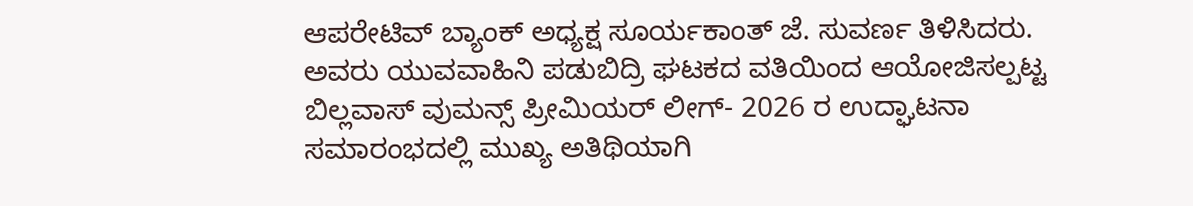ಆಪರೇಟಿವ್ ಬ್ಯಾಂಕ್ ಅಧ್ಯಕ್ಷ ಸೂರ್ಯಕಾಂತ್ ಜೆ. ಸುವರ್ಣ ತಿಳಿಸಿದರು. ಅವರು ಯುವವಾಹಿನಿ ಪಡುಬಿದ್ರಿ ಘಟಕದ ವತಿಯಿಂದ ಆಯೋಜಿಸಲ್ಪಟ್ಟ ಬಿಲ್ಲವಾಸ್ ವುಮನ್ಸ್ ಪ್ರೀಮಿಯರ್ ಲೀಗ್- 2026 ರ ಉದ್ಘಾಟನಾ ಸಮಾರಂಭದಲ್ಲಿ ಮುಖ್ಯ ಅತಿಥಿಯಾಗಿ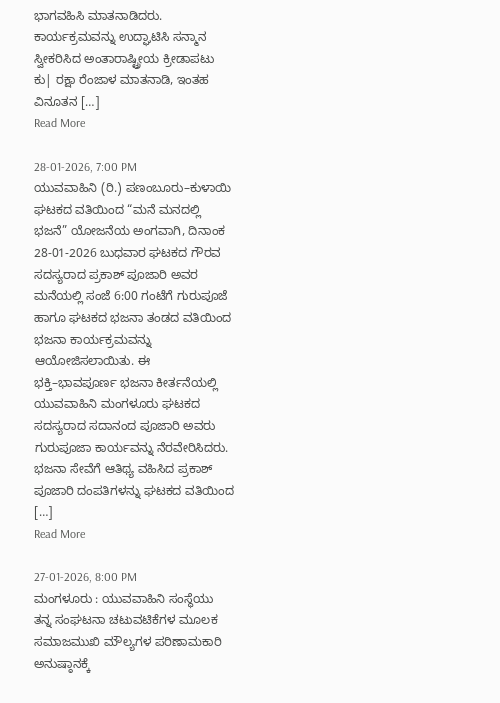ಭಾಗವಹಿಸಿ ಮಾತನಾಡಿದರು. ಕಾರ್ಯಕ್ರಮವನ್ನು ಉದ್ಘಾಟಿಸಿ ಸನ್ಮಾನ ಸ್ವೀಕರಿಸಿದ ಅಂತಾರಾಷ್ಟ್ರೀಯ ಕ್ರೀಡಾಪಟು ಕು| ರಕ್ಷಾ ರೆಂಜಾಳ ಮಾತನಾಡಿ, ಇಂತಹ ವಿನೂತನ […]
Read More

28-01-2026, 7:00 PM
ಯುವವಾಹಿನಿ (ರಿ.) ಪಣಂಬೂರು–ಕುಳಾಯಿ ಘಟಕದ ವತಿಯಿಂದ “ಮನೆ ಮನದಲ್ಲಿ ಭಜನೆ” ಯೋಜನೆಯ ಅಂಗವಾಗಿ, ದಿನಾಂಕ 28-01-2026 ಬುಧವಾರ ಘಟಕದ ಗೌರವ ಸದಸ್ಯರಾದ ಪ್ರಕಾಶ್ ಪೂಜಾರಿ ಅವರ ಮನೆಯಲ್ಲಿ ಸಂಜೆ 6:00 ಗಂಟೆಗೆ ಗುರುಪೂಜೆ ಹಾಗೂ ಘಟಕದ ಭಜನಾ ತಂಡದ ವತಿಯಿಂದ ಭಜನಾ ಕಾರ್ಯಕ್ರಮವನ್ನು ಆಯೋಜಿಸಲಾಯಿತು. ಈ ಭಕ್ತಿ–ಭಾವಪೂರ್ಣ ಭಜನಾ ಕೀರ್ತನೆಯಲ್ಲಿ ಯುವವಾಹಿನಿ ಮಂಗಳೂರು ಘಟಕದ ಸದಸ್ಯರಾದ ಸದಾನಂದ ಪೂಜಾರಿ ಅವರು ಗುರುಪೂಜಾ ಕಾರ್ಯವನ್ನು ನೆರವೇರಿಸಿದರು. ಭಜನಾ ಸೇವೆಗೆ ಆತಿಥ್ಯ ವಹಿಸಿದ ಪ್ರಕಾಶ್ ಪೂಜಾರಿ ದಂಪತಿಗಳನ್ನು ಘಟಕದ ವತಿಯಿಂದ […]
Read More

27-01-2026, 8:00 PM
ಮಂಗಳೂರು : ಯುವವಾಹಿನಿ ಸಂಸ್ಥೆಯು ತನ್ನ ಸಂಘಟನಾ ಚಟುವಟಿಕೆಗಳ ಮೂಲಕ ಸಮಾಜಮುಖಿ ಮೌಲ್ಯಗಳ ಪರಿಣಾಮಕಾರಿ ಅನುಷ್ಠಾನಕ್ಕೆ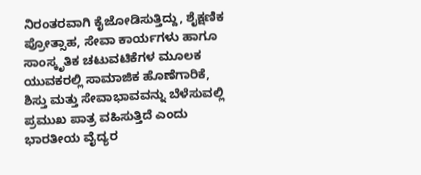ನಿರಂತರವಾಗಿ ಕೈಜೋಡಿಸುತ್ತಿದ್ದು, ಶೈಕ್ಷಣಿಕ ಪ್ರೋತ್ಸಾಹ, ಸೇವಾ ಕಾರ್ಯಗಳು ಹಾಗೂ ಸಾಂಸ್ಕೃತಿಕ ಚಟುವಟಿಕೆಗಳ ಮೂಲಕ ಯುವಕರಲ್ಲಿ ಸಾಮಾಜಿಕ ಹೊಣೆಗಾರಿಕೆ, ಶಿಸ್ತು ಮತ್ತು ಸೇವಾಭಾವವನ್ನು ಬೆಳೆಸುವಲ್ಲಿ ಪ್ರಮುಖ ಪಾತ್ರ ವಹಿಸುತ್ತಿದೆ ಎಂದು ಭಾರತೀಯ ವೈದ್ಯರ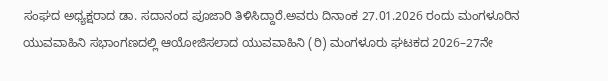ಸಂಘದ ಅಧ್ಯಕ್ಷರಾದ ಡಾ. ಸದಾನಂದ ಪೂಜಾರಿ ತಿಳಿಸಿದ್ದಾರೆ.ಅವರು ದಿನಾಂಕ 27.01.2026 ರಂದು ಮಂಗಳೂರಿನ ಯುವವಾಹಿನಿ ಸಭಾಂಗಣದಲ್ಲಿ ಆಯೋಜಿಸಲಾದ ಯುವವಾಹಿನಿ (ರಿ) ಮಂಗಳೂರು ಘಟಕದ 2026–27ನೇ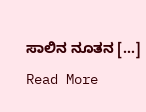ಸಾಲಿನ ನೂತನ […]
Read More